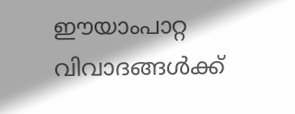ഈയാംപാറ്റ വിവാദങ്ങൾക്ക്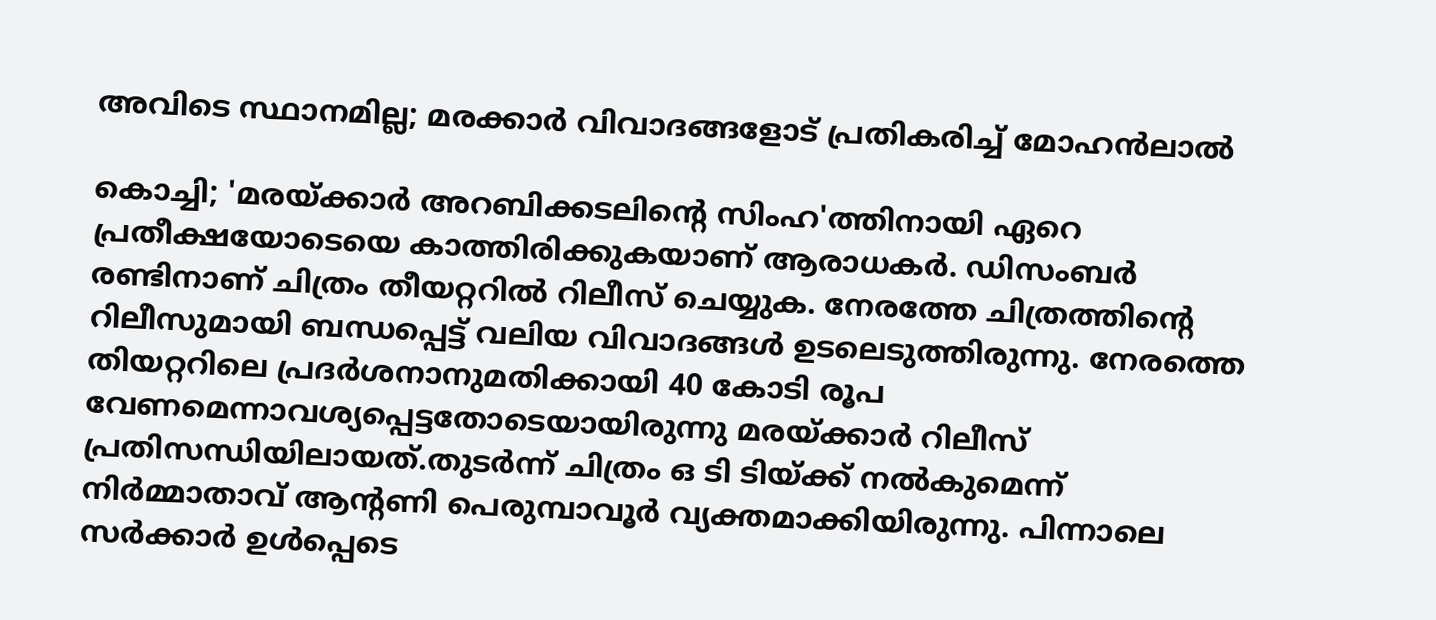അവിടെ സ്ഥാനമില്ല; മരക്കാർ വിവാദങ്ങളോട് പ്രതികരിച്ച് മോഹൻലാൽ

കൊച്ചി; 'മരയ്ക്കാർ അറബിക്കടലിന്റെ സിംഹ'ത്തിനായി ഏറെ പ്രതീക്ഷയോടെയെ കാത്തിരിക്കുകയാണ് ആരാധകർ. ഡിസംബർ രണ്ടിനാണ് ചിത്രം തീയറ്ററിൽ റിലീസ് ചെയ്യുക. നേരത്തേ ചിത്രത്തിന്റെ റിലീസുമായി ബന്ധപ്പെട്ട് വലിയ വിവാദങ്ങൾ ഉടലെടുത്തിരുന്നു. നേരത്തെ തിയറ്ററിലെ പ്രദര്‍ശനാനുമതിക്കായി 40 കോടി രൂപ വേണമെന്നാവശ്യപ്പെട്ടതോടെയായിരുന്നു മരയ്ക്കാർ റിലീസ് പ്രതിസന്ധിയിലായത്.തുടർന്ന് ചിത്രം ഒ ടി ടിയ്ക്ക് നൽകുമെന്ന് നിർമ്മാതാവ് ആന്റണി പെരുമ്പാവൂർ വ്യക്തമാക്കിയിരുന്നു. പിന്നാലെ സർക്കാർ ഉൾപ്പെടെ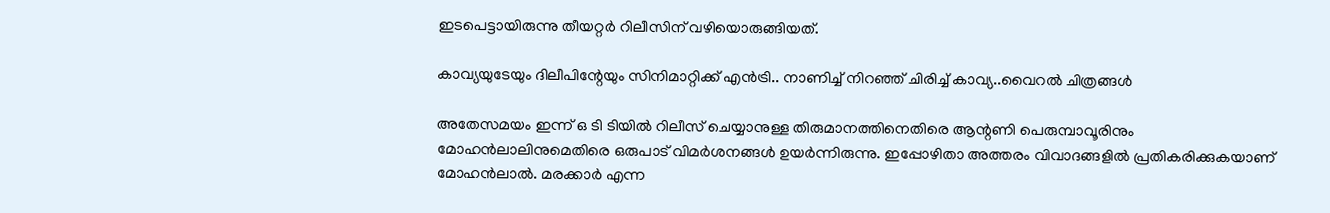ഇടപെട്ടായിരുന്നു തീയറ്റർ റിലീസിന് വഴിയൊരുങ്ങിയത്.

കാവ്യയുടേയും ദിലീപിന്റേയും സിനിമാറ്റിക്ക് എൻട്രി.. നാണിച്ച് നിറഞ്ഞ് ചിരിച്ച് കാവ്യ..വൈറൽ ചിത്രങ്ങൾ

അതേസമയം ഇന്ന് ഒ ടി ടിയിൽ റിലീസ് ചെയ്യാനുള്ള തിരുമാനത്തിനെതിരെ ആന്റണി പെരുമ്പാവൂരിനും മോഹന്‍ലാലിനുമെതിരെ ഒരുപാട് വിമര്‍ശനങ്ങൾ ഉയർന്നിരുന്നു. ഇപ്പോഴിതാ അത്തരം വിവാദങ്ങളിൽ പ്രതികരിക്കുകയാണ് മോഹൻലാൽ. മരക്കാര്‍ എന്ന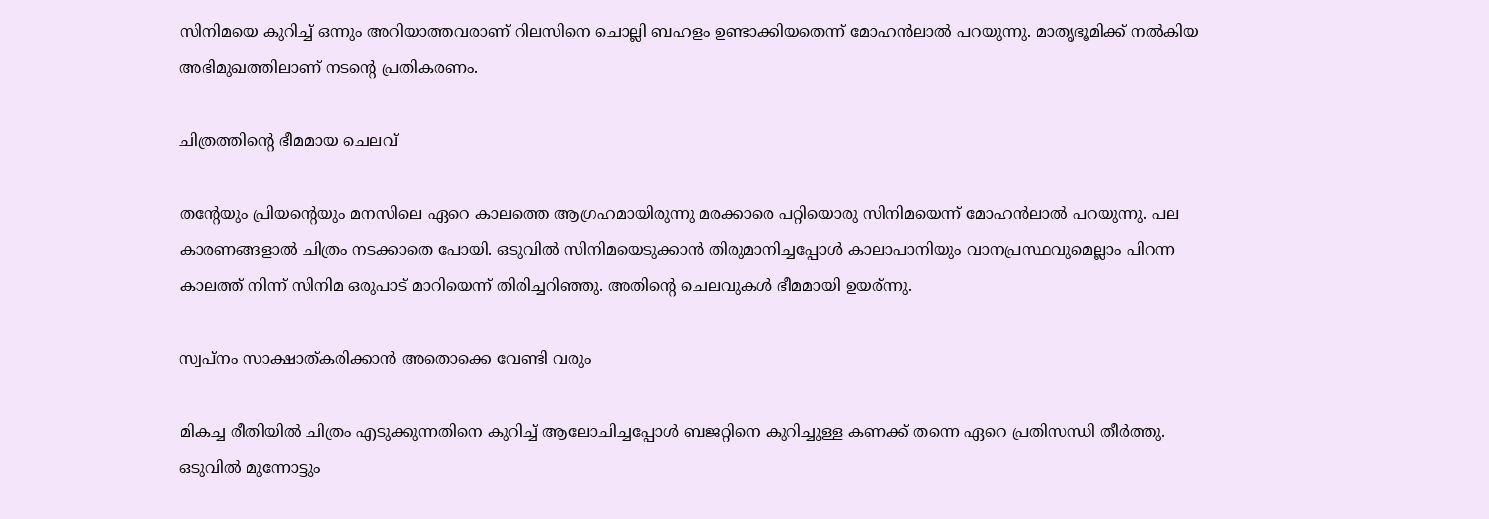സിനിമയെ കുറിച്ച് ഒന്നും അറിയാത്തവരാണ് റിലസിനെ ചൊല്ലി ബഹളം ഉണ്ടാക്കിയതെന്ന് മോഹൻലാൽ പറയുന്നു. മാതൃഭൂമിക്ക് നൽകിയ അഭിമുഖത്തിലാണ് നടന്റെ പ്രതികരണം.

ചിത്രത്തിന്റെ ഭീമമായ ചെലവ്

തന്റേയും പ്രിയന്റെയും മനസിലെ ഏറെ കാലത്തെ ആഗ്രഹമായിരുന്നു മരക്കാരെ പറ്റിയൊരു സിനിമയെന്ന് മോഹൻലാൽ പറയുന്നു. പല കാരണങ്ങളാൽ ചിത്രം നടക്കാതെ പോയി. ഒടുവിൽ സിനിമയെടുക്കാൻ തിരുമാനിച്ചപ്പോൾ കാലാപാനിയും വാനപ്രസ്ഥവുമെല്ലാം പിറന്ന കാലത്ത് നിന്ന് സിനിമ ഒരുപാട് മാറിയെന്ന് തിരിച്ചറിഞ്ഞു. അതിന്റെ ചെലവുകൾ ഭീമമായി ഉയര്ന്നു.

സ്വപ്നം സാക്ഷാത്കരിക്കാൻ അതൊക്കെ വേണ്ടി വരും

മികച്ച രീതിയിൽ ചിത്രം എടുക്കുന്നതിനെ കുറിച്ച് ആലോചിച്ചപ്പോൾ ബജറ്റിനെ കുറിച്ചുള്ള കണക്ക് തന്നെ ഏറെ പ്രതിസന്ധി തീർത്തു. ഒടുവിൽ മുന്നോട്ടും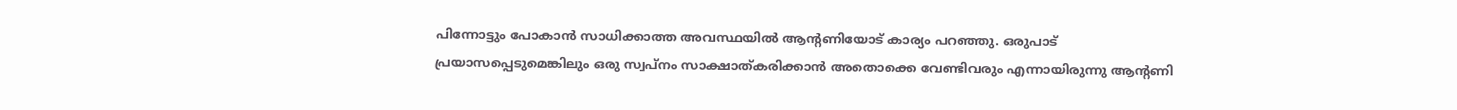പിന്നോട്ടും പോകാൻ സാധിക്കാത്ത അവസ്ഥയിൽ ആന്റണിയോട് കാര്യം പറഞ്ഞു. ഒരുപാട് പ്രയാസപ്പെടുമെങ്കിലും ഒരു സ്വപ്നം സാക്ഷാത്കരിക്കാൻ അതൊക്കെ വേണ്ടിവരും എന്നായിരുന്നു ആന്റണി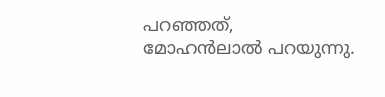പറഞ്ഞത്, മോഹൻലാൽ പറയുന്നു.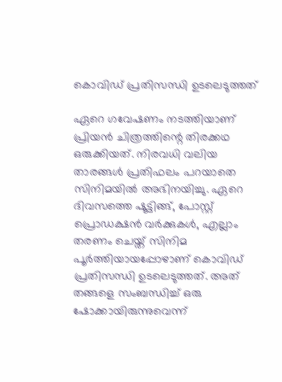കൊവിഡ് പ്രതിസന്ധി ഉടലെടുത്തത്

ഏറെ ഗവേഷണം നടത്തിയാണ് പ്രിയൻ ചിത്രത്തിന്റെ തിരക്കഥ ഒരുക്കിയത്. നിരവധി വലിയ താരങ്ങൾ പ്രതിഫലം പറയാതെ സിനിമയിൽ അഭിനയിച്ചു. ഏറെ ദിവസത്തെ ഷൂട്ടിങ്ങ്, പോസ്റ്റ് പ്രൊഡക്ഷൻ വർക്കുകൾ, എല്ലാം തരണം ചെയ്ത് സിനിമ പൂർത്തിയായപ്പോഴാണ് കൊവിഡ് പ്രതിസന്ധി ഉടലെടുത്തത്. അത് തങ്ങളെ സംബന്ധിച്ച് ഒരു ഷോക്കായിരുന്നുവെന്ന്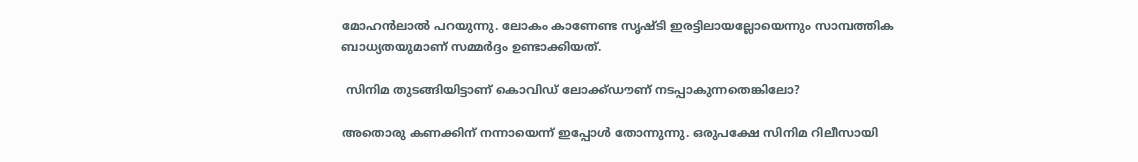മോഹൻലാൽ പറയുന്നു. ലോകം കാണേണ്ട സൃഷ്ടി ഇരട്ടിലായല്ലോയെന്നും സാമ്പത്തിക ബാധ്യതയുമാണ് സമ്മർദ്ദം ഉണ്ടാക്കിയത്.

 സിനിമ തുടങ്ങിയിട്ടാണ് കൊവിഡ് ലോക്ക്ഡൗണ്‌ നടപ്പാകുന്നതെങ്കിലോ?

അതൊരു കണക്കിന് നന്നായെന്ന് ഇപ്പോൾ തോന്നുന്നു. ഒരുപക്ഷേ സിനിമ റിലീസായി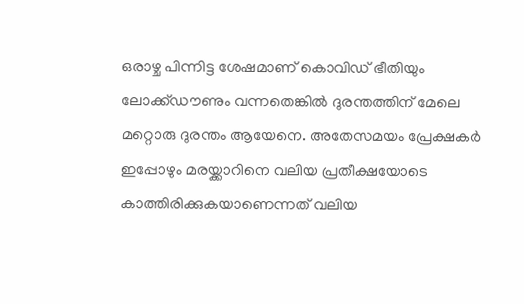ഒരാഴ്ച പിന്നിട്ട ശേഷമാണ് കൊവിഡ് ഭീതിയും ലോക്ക്ഡൗണും വന്നതെങ്കിൽ ദുരന്തത്തിന് മേലെ മറ്റൊരു ദുരന്തം ആയേനെ. അതേസമയം പ്രേക്ഷകർ ഇപ്പോഴും മരയ്ക്കാറിനെ വലിയ പ്രതീക്ഷയോടെ കാത്തിരിക്കുകയാണെന്നത് വലിയ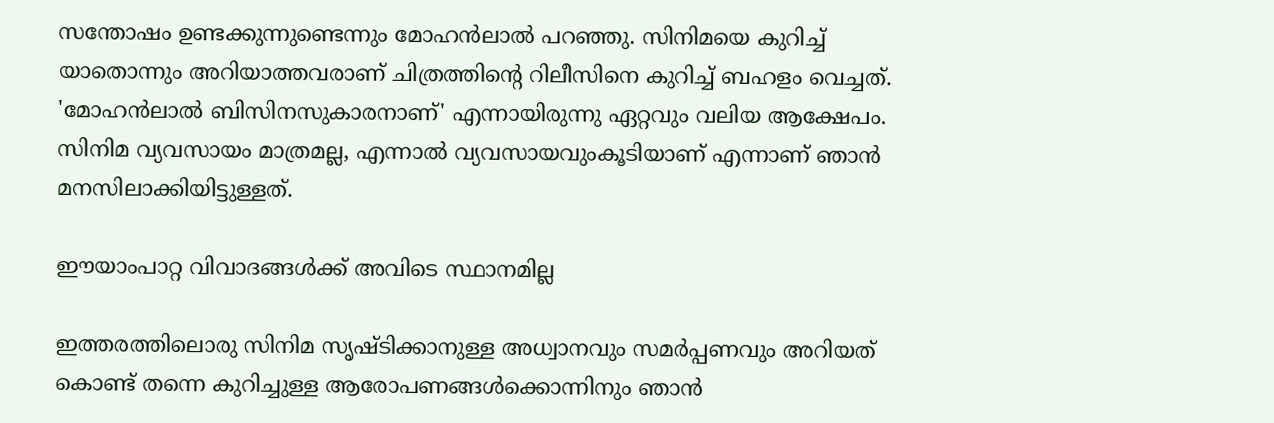സന്തോഷം ഉണ്ടക്കുന്നുണ്ടെന്നും മോഹൻലാൽ പറഞ്ഞു. സിനിമയെ കുറിച്ച് യാതൊന്നും അറിയാത്തവരാണ് ചിത്രത്തിന്റെ റിലീസിനെ കുറിച്ച് ബഹളം വെച്ചത്. 'മോഹൻലാൽ ബിസിനസുകാരനാണ്' എന്നായിരുന്നു ഏറ്റവും വലിയ ആക്ഷേപം. സിനിമ വ്യവസായം മാത്രമല്ല, എന്നാൽ വ്യവസായവുംകൂടിയാണ് എന്നാണ് ഞാൻ മനസിലാക്കിയിട്ടുള്ളത്.

ഈയാംപാറ്റ വിവാദങ്ങൾക്ക് അവിടെ സ്ഥാനമില്ല

ഇത്തരത്തിലൊരു സിനിമ സൃഷ്ടിക്കാനുള്ള അധ്വാനവും സമർപ്പണവും അറിയത് കൊണ്ട് തന്നെ കുറിച്ചുള്ള ആരോപണങ്ങൾക്കൊന്നിനും ഞാൻ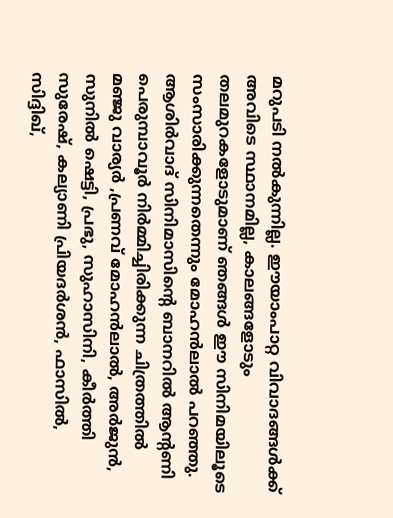മറുപടി നൽകുന്നില്ല. ഈയാംപാറ്റ വിവാദങ്ങൾക്ക് അവിടെ സ്ഥാനമില്ല, കാലങ്ങളോടും തലമുറകളോടുമാണ് ഞങ്ങൾ ഈ സിനിമയിലൂടെ സംസാരിക്കുന്നതെന്നും മോഹൻലാൽ പറഞ്ഞു. ആശിര്‍വാദ് സിനിമാസിന്‍റെ ബാനറില്‍ ആന്‍റണി പെരുമ്പാവൂര്‍ നിര്‍മ്മിച്ചിരിക്കുന്ന ചിത്രത്തില്‍ മഞ്ജു വാര്യര്‍ ,പ്രണവ് മോഹന്‍ലാല്‍, അര്‍ജുന്‍, സുനില്‍ ഷെട്ടി, പ്രഭു, സുഹാസിനി, കീര്‍ത്തി സുരേഷ്, കല്യാണി പ്രിയദര്‍ശന്‍, ഫാസില്‍, സിദ്ദിഖ്,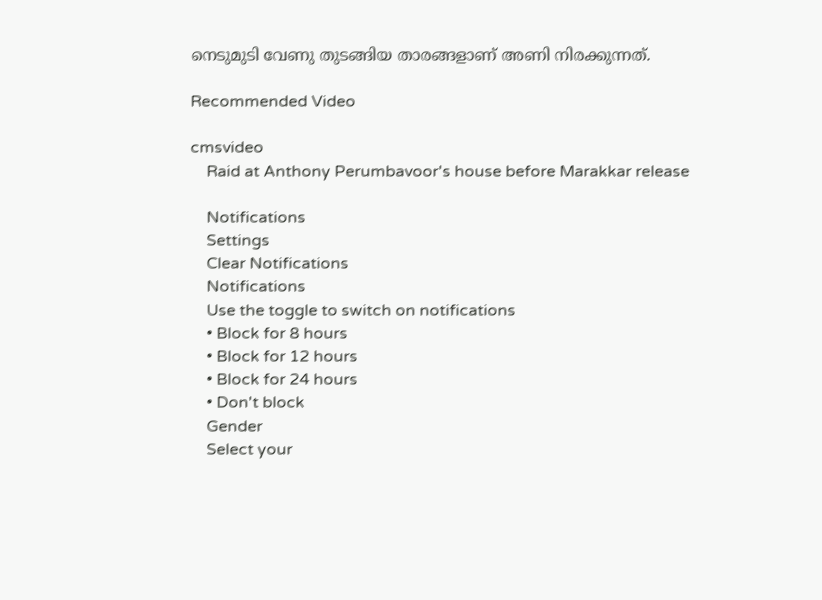നെടുമുടി വേണു തുടങ്ങിയ താരങ്ങളാണ് അണി നിരക്കുന്നത്.

Recommended Video

cmsvideo
    Raid at Anthony Perumbavoor's house before Marakkar release

    Notifications
    Settings
    Clear Notifications
    Notifications
    Use the toggle to switch on notifications
    • Block for 8 hours
    • Block for 12 hours
    • Block for 24 hours
    • Don't block
    Gender
    Select your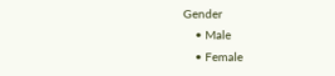Gender
    • Male
    • Female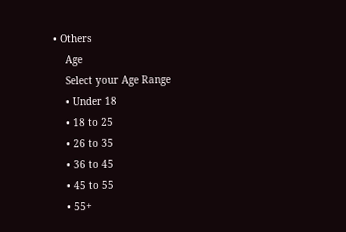• Others
    Age
    Select your Age Range
    • Under 18
    • 18 to 25
    • 26 to 35
    • 36 to 45
    • 45 to 55
    • 55+